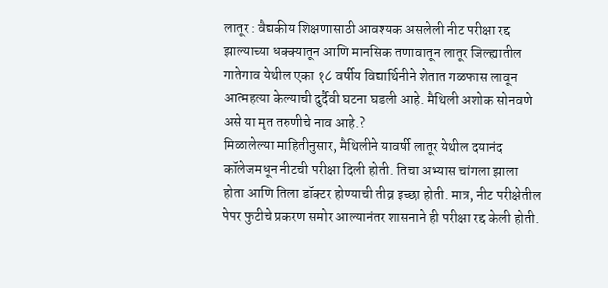लातूर : वैद्यकीय शिक्षणासाठी आवश्यक असलेली नीट परीक्षा रद्द झाल्याच्या धक्क्यातून आणि मानसिक तणावातून लातूर जिल्ह्यातील गातेगाव येथील एका १८ वर्षीय विद्यार्थिनीने शेतात गळफास लावून आत्महत्या केल्याची दुर्दैवी घटना घडली आहे. मैथिली अशोक सोनवणे असे या मृत तरुणीचे नाव आहे.?
मिळालेल्या माहितीनुसार, मैथिलीने यावर्षी लातूर येथील दयानंद कॉलेजमधून नीटची परीक्षा दिली होती. तिचा अभ्यास चांगला झाला होता आणि तिला डॉक्टर होण्याची तीव्र इच्छा होती. मात्र, नीट परीक्षेतील पेपर फुटीचे प्रकरण समोर आल्यानंतर शासनाने ही परीक्षा रद्द केली होती.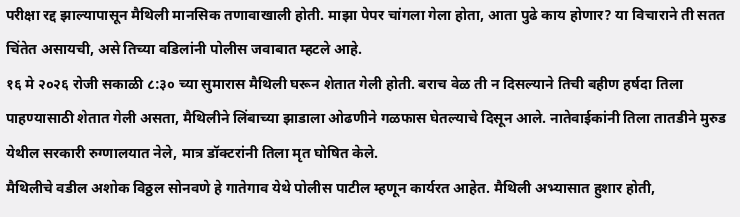परीक्षा रद्द झाल्यापासून मैथिली मानसिक तणावाखाली होती. माझा पेपर चांगला गेला होता, आता पुढे काय होणार? या विचाराने ती सतत चिंतेत असायची, असे तिच्या वडिलांनी पोलीस जवाबात म्हटले आहे.
१६ मे २०२६ रोजी सकाळी ८:३० च्या सुमारास मैथिली घरून शेतात गेली होती. बराच वेळ ती न दिसल्याने तिची बहीण हर्षदा तिला पाहण्यासाठी शेतात गेली असता, मैथिलीने लिंबाच्या झाडाला ओढणीने गळफास घेतल्याचे दिसून आले. नातेवाईकांनी तिला तातडीने मुरुड येथील सरकारी रुग्णालयात नेले, मात्र डॉक्टरांनी तिला मृत घोषित केले.
मैथिलीचे वडील अशोक विठ्ठल सोनवणे हे गातेगाव येथे पोलीस पाटील म्हणून कार्यरत आहेत. मैथिली अभ्यासात हुशार होती,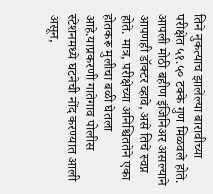तिने नुकत्याच झालेल्या बारावीच्या परीक्षेत ५१.५० टक्के गुण मिळवले होते. आपली मोठी बहीण इंजिनिअर असल्याने आपणही डॉक्टर व्हावे, असे तिचे स्वप्न होते. मात्र, परीक्षेच्या अनिश्चिततेने एका होतकरू मुलीचा बळी घेतला आहे.याप्रकरणी गातेगाव पोलीस स्टेशनमध्ये घटनेची नोंद करण्यात आली असून,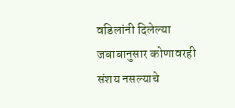वडिलांनी दिलेल्या जबाबानुसार कोणावरही संशय नसल्याचे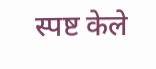स्पष्ट केले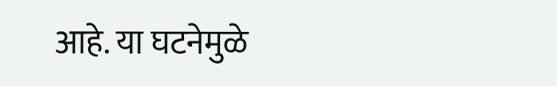आहे. या घटनेमुळे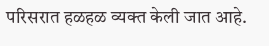परिसरात हळहळ व्यक्त केली जात आहे.